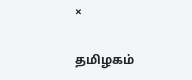×

தமிழகம்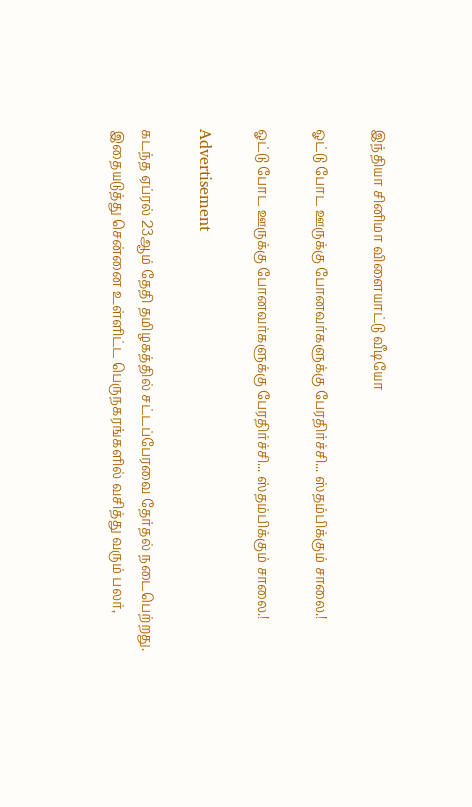இந்தியா சினிமா விளையாட்டு வீடியோ

ஓட்டு போட ஊருக்கு போனவர்களுக்கு பேரதிர்ச்சி... ஸ்தம்பிக்கும் சாலை.!

ஓட்டு போட ஊருக்கு போனவர்களுக்கு பேரதிர்ச்சி... ஸ்தம்பிக்கும் சாலை.!

Advertisement

கடந்த ஏப்ரல் 23ஆம் தேதி தமிழகத்தில் சட்டப்பேரவை தேர்தல் நடைபெற்றது. இதையடுத்து சென்னை உள்ளிட்ட பெருநகரங்களில் வசித்து வரும் பலர்,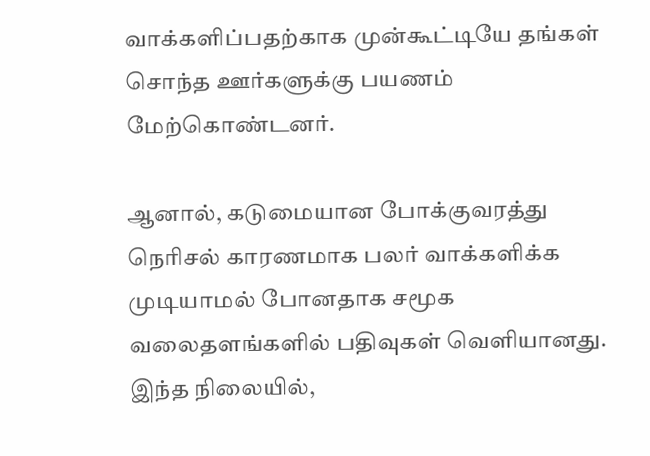வாக்களிப்பதற்காக முன்கூட்டியே தங்கள் சொந்த ஊர்களுக்கு பயணம் மேற்கொண்டனர்.

ஆனால், கடுமையான போக்குவரத்து நெரிசல் காரணமாக பலர் வாக்களிக்க முடியாமல் போனதாக சமூக வலைதளங்களில் பதிவுகள் வெளியானது. இந்த நிலையில்,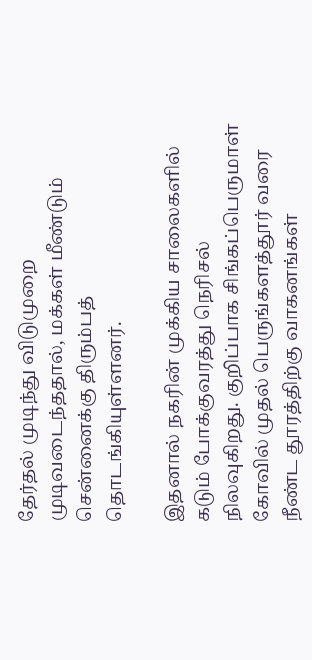தேர்தல் முடிந்து விடுமுறை முடிவடைந்ததால், மக்கள் மீண்டும் சென்னைக்கு திரும்பத் தொடங்கியுள்ளனர்.

இதனால் நகரின் முக்கிய சாலைகளில் கடும் போக்குவரத்து நெரிசல் நிலவுகிறது. குறிப்பாக சிங்கப்பெருமாள் கோவில் முதல் பெருங்களத்தூர் வரை நீண்ட தூரத்திற்கு வாகனங்கள்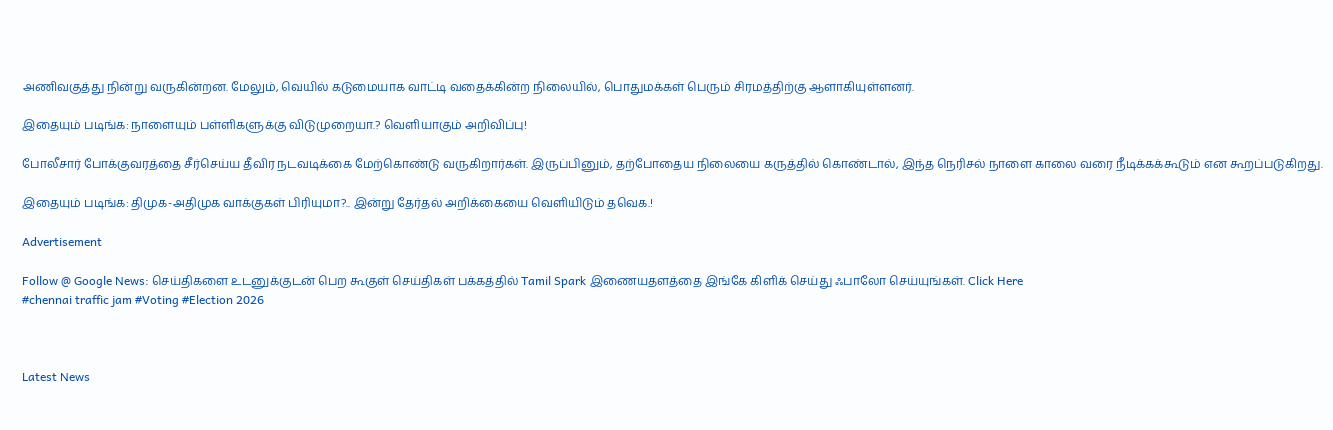அணிவகுத்து நின்று வருகின்றன. மேலும், வெயில் கடுமையாக வாட்டி வதைக்கின்ற நிலையில், பொதுமக்கள் பெரும் சிரமத்திற்கு ஆளாகியுள்ளனர்.

இதையும் படிங்க: நாளையும் பள்ளிகளுக்கு விடுமுறையா.? வெளியாகும் அறிவிப்பு!

போலீசார் போக்குவரத்தை சீர்செய்ய தீவிர நடவடிக்கை மேற்கொண்டு வருகிறார்கள். இருப்பினும், தற்போதைய நிலையை கருத்தில் கொண்டால், இந்த நெரிசல் நாளை காலை வரை நீடிக்கக்கூடும் என கூறப்படுகிறது.

இதையும் படிங்க: திமுக-அதிமுக வாக்குகள் பிரியுமா?.. இன்று தேர்தல் அறிக்கையை வெளியிடும் தவெக.!

Advertisement

Follow @ Google News: செய்திகளை உடனுக்குடன் பெற கூகுள் செய்திகள் பக்கத்தில் Tamil Spark இணையதளத்தை இங்கே கிளிக் செய்து ஃபாலோ செய்யுங்கள். Click Here
#chennai traffic jam #Voting #Election 2026



Latest News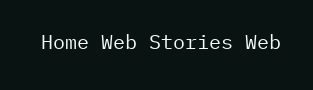Home Web Stories Web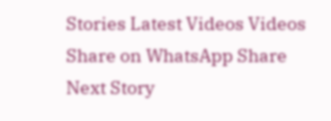Stories Latest Videos Videos Share on WhatsApp Share
Next Story